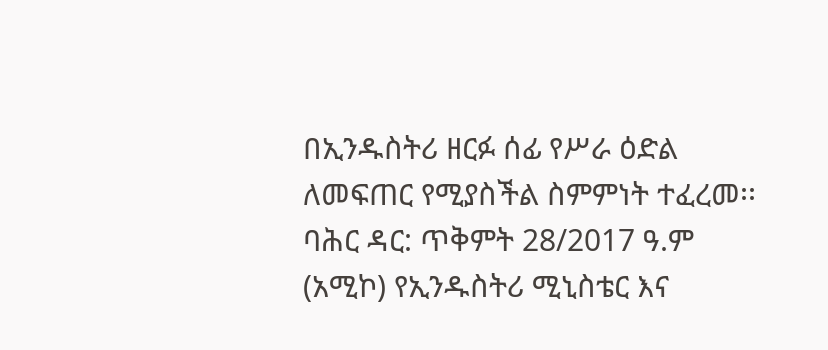በኢንዱስትሪ ዘርፉ ሰፊ የሥራ ዕድል ለመፍጠር የሚያስችል ስምምነት ተፈረመ፡፡
ባሕር ዳር: ጥቅምት 28/2017 ዓ.ም (አሚኮ) የኢንዱስትሪ ሚኒስቴር እና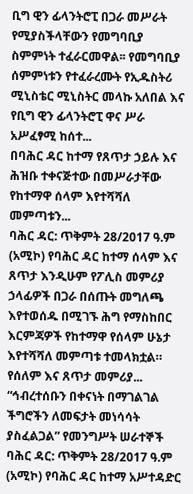ቢግ ዊን ፊላንትሮፒ በጋራ መሥራት የሚያስችላቸውን የመግባቢያ ስምምነት ተፈራርመዋል፡፡ የመግባቢያ ሰምምነቱን የተፈራረሙት የኢዱስትሪ ሚኒስቴር ሚኒስትር መላኩ አለበል እና የቢግ ዊን ፊላንትሮፒ ዋና ሥራ አሥፈፃሚ ከሰተ...
በባሕር ዳር ከተማ የጸጥታ ኃይሉ እና ሕዝቡ ተቀናጅተው በመሥራታቸው የከተማዋ ሰላም እየተሻሻለ መምጣቱን...
ባሕር ዳር: ጥቅምት 28/2017 ዓ.ም (አሚኮ) የባሕር ዳር ከተማ ሰላም እና ጸጥታ እንዲሁም የፖሊስ መምሪያ ኃላፊዎች በጋራ በሰጡት መግለጫ እየተወሰዱ በሚገኙ ሕግ የማስከበር እርምጃዎች የከተማዋ የሰላም ሁኔታ እየተሻሻለ መምጣቱ ተመላክቷል። የሰለም እና ጸጥታ መምሪያ...
“ኅብረተሰቡን በቀናነት በማገልገል ችግሮችን ለመፍታት መነሳሳት ያስፈልጋል” የመንግሥት ሠራተኞች
ባሕር ዳር: ጥቅምት 28/2017 ዓ.ም (አሚኮ) የባሕር ዳር ከተማ አሥተዳድር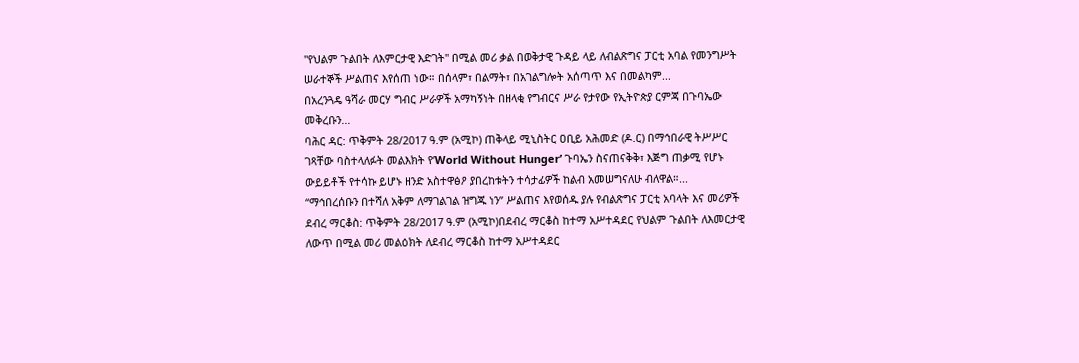''የህልም ጉልበት ለእምርታዊ እድገት'' በሚል መሪ ቃል በወቅታዊ ጉዳይ ላይ ለብልጽግና ፓርቲ አባል የመንግሥት ሠራተኞች ሥልጠና እየሰጠ ነው። በሰላም፣ በልማት፣ በአገልግሎት አሰጣጥ እና በመልካም...
በአረንጓዴ ዓሻራ መርሃ ግብር ሥራዎች አማካኝነት በዘላቂ የግብርና ሥራ የታየው የኢትዮጵያ ርምጃ በጉባኤው መቅረቡን...
ባሕር ዳር: ጥቅምት 28/2017 ዓ.ም (አሚኮ) ጠቅላይ ሚኒስትር ዐቢይ አሕመድ (ዶ.ር) በማኅበራዊ ትሥሥር ገጻቸው ባስተላለፉት መልእክት የ’World Without Hunger’ ጉባኤን ስናጠናቅቅ፣ እጅግ ጠቃሚ የሆኑ ውይይቶች የተሳኩ ይሆኑ ዘንድ አስተዋፅዖ ያበረከቱትን ተሳታፊዎች ከልብ አመሠግናለሁ ብለዋል።...
“ማኅበረሰቡን በተሻለ አቅም ለማገልገል ዝግጁ ነን” ሥልጠና እየወሰዱ ያሉ የብልጽግና ፓርቲ አባላት እና መሪዎች
ደብረ ማርቆስ: ጥቅምት 28/2017 ዓ.ም (አሚኮ)በደብረ ማርቆስ ከተማ አሥተዳደር የህልም ጉልበት ለእመርታዊ ለውጥ በሚል መሪ መልዕክት ለደብረ ማርቆስ ከተማ አሥተዳደር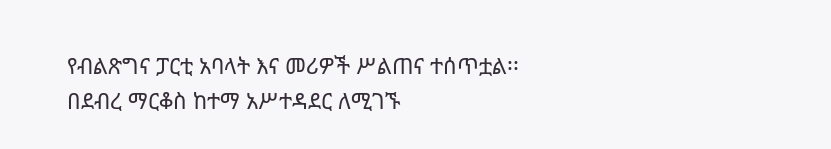የብልጽግና ፓርቲ አባላት እና መሪዎች ሥልጠና ተሰጥቷል፡፡ በደብረ ማርቆስ ከተማ አሥተዳደር ለሚገኙ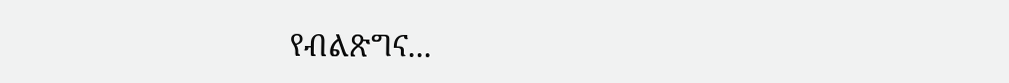የብልጽግና...